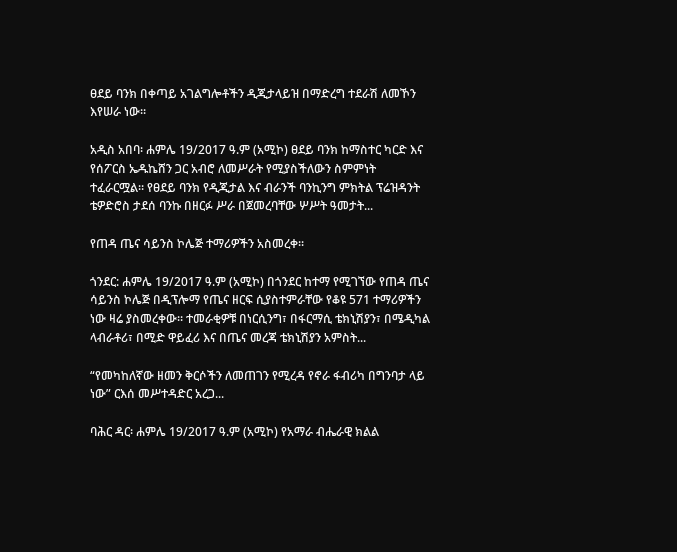ፀደይ ባንክ በቀጣይ አገልግሎቶችን ዲጂታላይዝ በማድረግ ተደራሽ ለመኾን እየሠራ ነው።

አዲስ አበባ፡ ሐምሌ 19/2017 ዓ.ም (አሚኮ) ፀደይ ባንክ ከማስተር ካርድ እና የሰፖርስ ኤዱኬሸን ጋር አብሮ ለመሥራት የሚያስችለውን ስምምነት ተፈራርሟል። የፀደይ ባንክ የዲጂታል እና ብራንች ባንኪንግ ምክትል ፕሬዝዳንት ቴዎድሮስ ታደሰ ባንኩ በዘርፉ ሥራ በጀመረባቸው ሦሥት ዓመታት...

የጠዳ ጤና ሳይንስ ኮሌጅ ተማሪዎችን አስመረቀ፡፡

ጎንደር: ሐምሌ 19/2017 ዓ.ም (አሚኮ) በጎንደር ከተማ የሚገኘው የጠዳ ጤና ሳይንስ ኮሌጅ በዲፕሎማ የጤና ዘርፍ ሲያስተምራቸው የቆዩ 571 ተማሪዎችን ነው ዛሬ ያስመረቀው። ተመራቂዎቹ በነርሲንግ፣ በፋርማሲ ቴክኒሽያን፣ በሜዲካል ላብራቶሪ፣ በሚድ ዋይፈሪ እና በጤና መረጃ ቴክኒሽያን አምስት...

“የመካከለኛው ዘመን ቅርሶችን ለመጠገን የሚረዳ የኖራ ፋብሪካ በግንባታ ላይ ነው” ርእሰ መሥተዳድር አረጋ...

ባሕር ዳር፡ ሐምሌ 19/2017 ዓ.ም (አሚኮ) የአማራ ብሔራዊ ክልል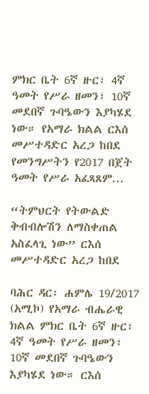ምክር ቤት 6ኛ ዙር፣ 4ኛ ዓመት የሥራ ዘመን፣ 10ኛ መደበኛ ጉባዔውን እያካሄደ ነው። የአማራ ክልል ርእሰ መሥተዳድር አረጋ ከበደ የመንግሥትን የ2017 በጀት ዓመት የሥራ አፈጻጸም...

“ትምህርት የትውልድ ቅብብሎሽን ለማስቀጠል አስፈላጊ ነው” ርእሰ መሥተዳድር አረጋ ከበደ

ባሕር ዳር፡ ሐምሌ 19/2017 (አሚኮ) የአማራ ብሔራዊ ክልል ምክር ቤት 6ኛ ዙር፣ 4ኛ ዓመት የሥራ ዘመን፣ 10ኛ መደበኛ ጉባዔውን እያካሄደ ነው። ርእሰ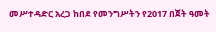መሥተዳድር አረጋ ከበደ የመንግሥትን የ2017 በጀት ዓመት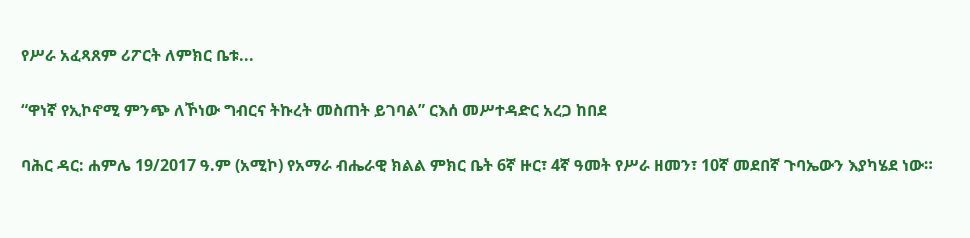የሥራ አፈጻጸም ሪፖርት ለምክር ቤቱ...

“ዋነኛ የኢኮኖሚ ምንጭ ለኾነው ግብርና ትኩረት መስጠት ይገባል” ርእሰ መሥተዳድር አረጋ ከበደ

ባሕር ዳር: ሐምሌ 19/2017 ዓ.ም (አሚኮ) የአማራ ብሔራዊ ክልል ምክር ቤት 6ኛ ዙር፣ 4ኛ ዓመት የሥራ ዘመን፣ 10ኛ መደበኛ ጉባኤውን እያካሄደ ነው።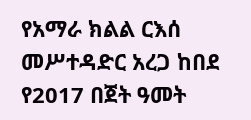የአማራ ክልል ርእሰ መሥተዳድር አረጋ ከበደ የ2017 በጀት ዓመት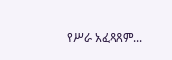የሥራ አፈጻጸም...